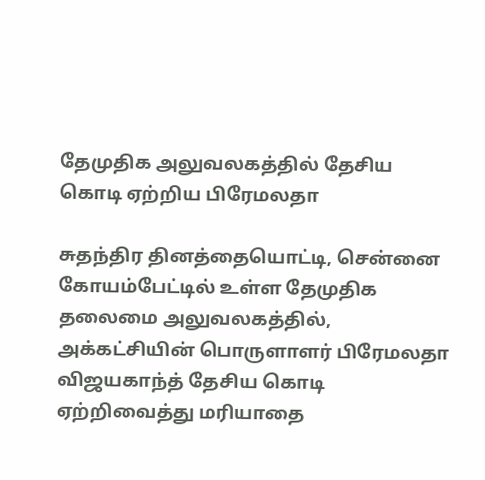தேமுதிக அலுவலகத்தில் தேசிய கொடி ஏற்றிய பிரேமலதா

சுதந்திர தினத்தையொட்டி, சென்னை கோயம்பேட்டில் உள்ள தேமுதிக தலைமை அலுவலகத்தில், அக்கட்சியின் பொருளாளர் பிரேமலதா விஜயகாந்த் தேசிய கொடி ஏற்றிவைத்து மரியாதை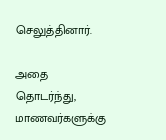செலுத்தினார்.

அதை தொடர்ந்து, மாணவர்களுக்கு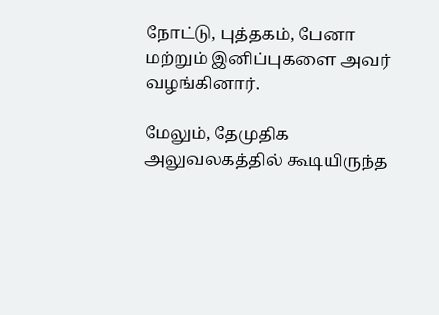நோட்டு, புத்தகம், பேனா மற்றும் இனிப்புகளை அவர் வழங்கினார்.

மேலும், தேமுதிக அலுவலகத்தில் கூடியிருந்த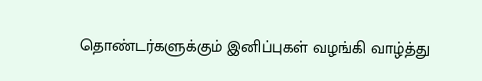தொண்டர்களுக்கும் இனிப்புகள் வழங்கி வாழ்த்து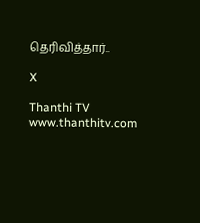தெரிவித்தார்..

X

Thanthi TV
www.thanthitv.com